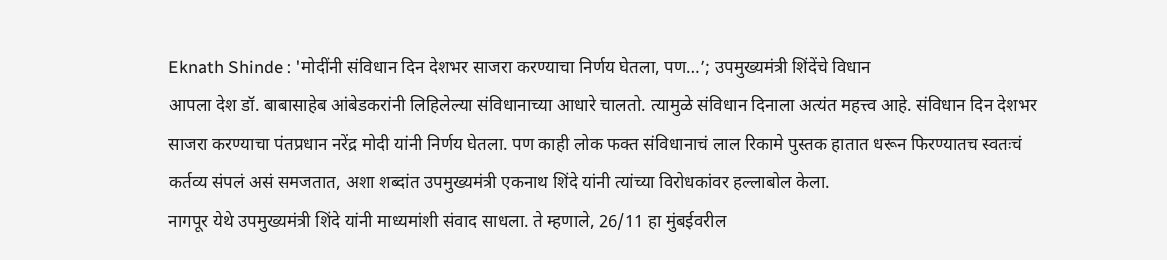Eknath Shinde : 'मोदींनी संविधान दिन देशभर साजरा करण्याचा निर्णय घेतला, पण…’; उपमुख्यमंत्री शिंदेंचे विधान
आपला देश डॉ. बाबासाहेब आंबेडकरांनी लिहिलेल्या संविधानाच्या आधारे चालतो. त्यामुळे संविधान दिनाला अत्यंत महत्त्व आहे. संविधान दिन देशभर साजरा करण्याचा पंतप्रधान नरेंद्र मोदी यांनी निर्णय घेतला. पण काही लोक फक्त संविधानाचं लाल रिकामे पुस्तक हातात धरून फिरण्यातच स्वतःचं कर्तव्य संपलं असं समजतात, अशा शब्दांत उपमुख्यमंत्री एकनाथ शिंदे यांनी त्यांच्या विरोधकांवर हल्लाबोल केला.
नागपूर येथे उपमुख्यमंत्री शिंदे यांनी माध्यमांशी संवाद साधला. ते म्हणाले, 26/11 हा मुंबईवरील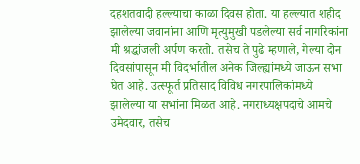दहशतवादी हल्ल्याचा काळा दिवस होता. या हल्ल्यात शहीद झालेल्या जवानांना आणि मृत्युमुखी पडलेल्या सर्व नागरिकांना मी श्रद्धांजली अर्पण करतो. तसेच ते पुढे म्हणाले, गेल्या दोन दिवसांपासून मी विदर्भातील अनेक जिल्ह्यांमध्ये जाऊन सभा घेत आहे. उत्स्फूर्त प्रतिसाद विविध नगरपालिकांमध्ये झालेल्या या सभांना मिळत आहे. नगराध्यक्षपदाचे आमचे उमेदवार, तसेच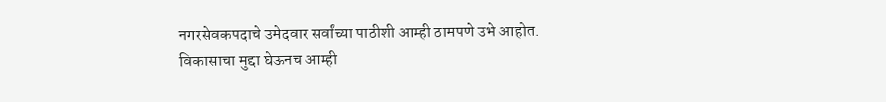नगरसेवकपदाचे उमेदवार सर्वांच्या पाठीशी आम्ही ठामपणे उभे आहोत. विकासाचा मुद्दा घेऊनच आम्ही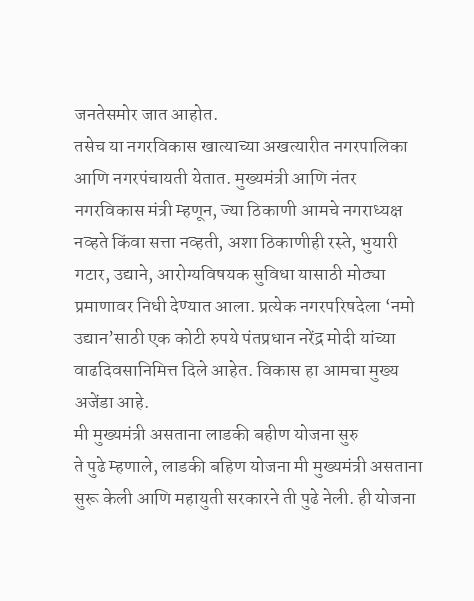जनतेसमोर जात आहोत.
तसेच या नगरविकास खात्याच्या अखत्यारीत नगरपालिका आणि नगरपंचायती येतात. मुख्यमंत्री आणि नंतर नगरविकास मंत्री म्हणून, ज्या ठिकाणी आमचे नगराध्यक्ष नव्हते किंवा सत्ता नव्हती, अशा ठिकाणीही रस्ते, भुयारी गटार, उद्याने, आरोग्यविषयक सुविधा यासाठी मोठ्या प्रमाणावर निधी देण्यात आला. प्रत्येक नगरपरिषदेला ‘नमो उद्यान’साठी एक कोटी रुपये पंतप्रधान नरेंद्र मोदी यांच्या वाढदिवसानिमित्त दिले आहेत. विकास हा आमचा मुख्य अजेंडा आहे.
मी मुख्यमंत्री असताना लाडकी बहीण योजना सुरु
ते पुढे म्हणाले, लाडकी बहिण योजना मी मुख्यमंत्री असताना सुरू केली आणि महायुती सरकारने ती पुढे नेली. ही योजना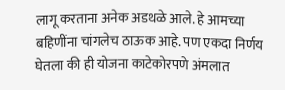लागू करताना अनेक अडथळे आले. हे आमच्या बहिणींना चांगलेच ठाऊक आहे. पण एकदा निर्णय घेतला की ही योजना काटेकोरपणे अंमलात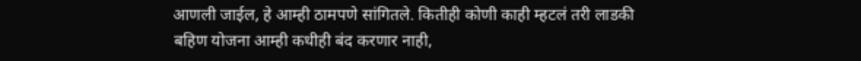आणली जाईल, हे आम्ही ठामपणे सांगितले. कितीही कोणी काही म्हटलं तरी लाडकी बहिण योजना आम्ही कधीही बंद करणार नाही,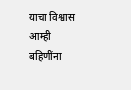याचा विश्वास आम्ही बहिणींना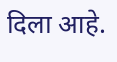दिला आहे.